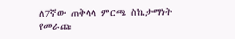ለ7ኛው ጠቅላላ ምርጫ ስኬታማነት የመራጩ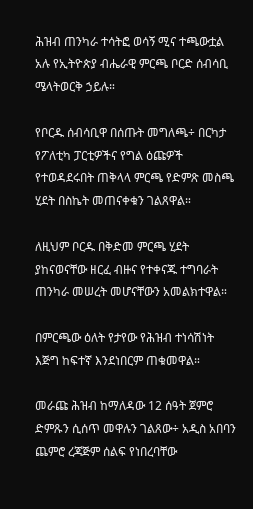ሕዝብ ጠንካራ ተሳትፎ ወሳኝ ሚና ተጫውቷል አሉ የኢትዮጵያ ብሔራዊ ምርጫ ቦርድ ሰብሳቢ ሜላትወርቅ ኃይሉ።

የቦርዱ ሰብሳቢዋ በሰጡት መግለጫ÷ በርካታ የፖለቲካ ፓርቲዎችና የግል ዕጩዎች የተወዳደሩበት ጠቅላላ ምርጫ የድምጽ መስጫ ሂደት በስኬት መጠናቀቁን ገልጸዋል።

ለዚህም ቦርዱ በቅድመ ምርጫ ሂደት ያከናወናቸው ዘርፈ ብዙና የተቀናጁ ተግባራት ጠንካራ መሠረት መሆናቸውን አመልክተዋል።

በምርጫው ዕለት የታየው የሕዝብ ተነሳሽነት እጅግ ከፍተኛ እንደነበርም ጠቁመዋል።

መራጩ ሕዝብ ከማለዳው 12 ሰዓት ጀምሮ ድምጹን ሲሰጥ መዋሉን ገልጸው÷ አዲስ አበባን ጨምሮ ረጃጅም ሰልፍ የነበረባቸው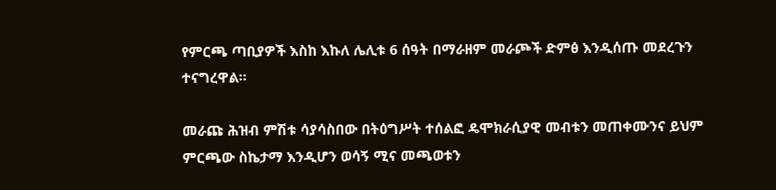የምርጫ ጣቢያዎች እስከ እኩለ ሌሊቱ 6 ሰዓት በማራዘም መራጮች ድምፅ እንዲሰጡ መደረጉን ተናግረዋል።

መራጩ ሕዝብ ምሽቱ ሳያሳስበው በትዕግሥት ተሰልፎ ዴሞክራሲያዊ መብቱን መጠቀሙንና ይህም ምርጫው ስኬታማ እንዲሆን ወሳኝ ሚና መጫወቱን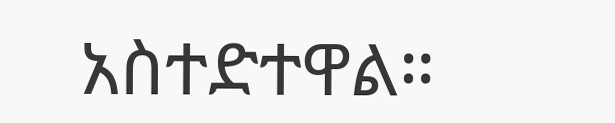አስተድተዋል።